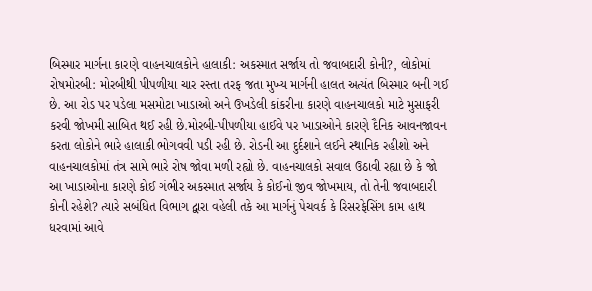બિસ્માર માર્ગના કારણે વાહનચાલકોને હાલાકી: અકસ્માત સર્જાય તો જવાબદારી કોની?, લોકોમાં રોષમોરબી: મોરબીથી પીપળીયા ચાર રસ્તા તરફ જતા મુખ્ય માર્ગની હાલત અત્યંત બિસ્માર બની ગઈ છે. આ રોડ પર પડેલા મસમોટા ખાડાઓ અને ઉખડેલી કાંકરીના કારણે વાહનચાલકો માટે મુસાફરી કરવી જોખમી સાબિત થઈ રહી છે.મોરબી-પીપળીયા હાઈવે પર ખાડાઓને કારણે દૈનિક આવનજાવન કરતા લોકોને ભારે હાલાકી ભોગવવી પડી રહી છે. રોડની આ દુર્દશાને લઈને સ્થાનિક રહીશો અને વાહનચાલકોમાં તંત્ર સામે ભારે રોષ જોવા મળી રહ્યો છે. વાહનચાલકો સવાલ ઉઠાવી રહ્યા છે કે જો આ ખાડાઓના કારણે કોઈ ગંભીર અકસ્માત સર્જાય કે કોઈનો જીવ જોખમાય, તો તેની જવાબદારી કોની રહેશે? ત્યારે સબંધિત વિભાગ દ્વારા વહેલી તકે આ માર્ગનું પેચવર્ક કે રિસરફેસિંગ કામ હાથ ધરવામાં આવે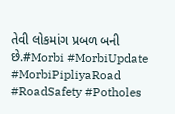તેવી લોકમાંગ પ્રબળ બની છે.#Morbi #MorbiUpdate #MorbiPipliyaRoad #RoadSafety #Potholes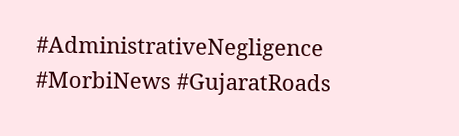#AdministrativeNegligence #MorbiNews #GujaratRoads